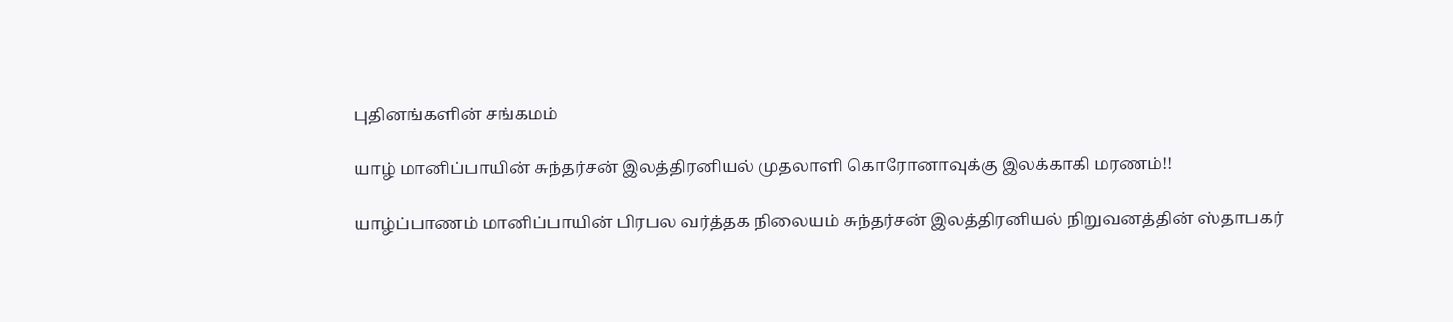புதினங்களின் சங்கமம்

யாழ் மானிப்பாயின் சுந்தர்சன் இலத்திரனியல் முதலாளி கொரோனாவுக்கு இலக்காகி மரணம்!!

யாழ்ப்பாணம் மானிப்பாயின் பிரபல வர்த்தக நிலையம் சுந்தர்சன் இலத்திரனியல் நிறுவனத்தின் ஸ்தாபகர்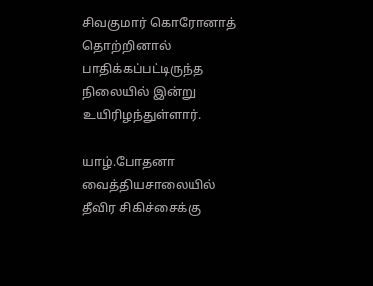சிவகுமார் கொரோனாத் தொற்றினால் பாதிக்கப்பட்டிருந்த நிலையில் இன்று உயிரிழந்துள்ளார்.

யாழ்.போதனா வைத்தியசாலையில் தீவிர சிகிச்சைக்கு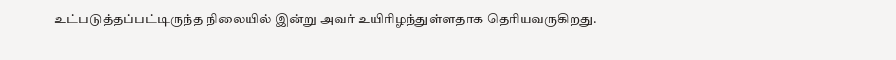உட்படுத்தப்பட்டிருந்த நிலையில் இன்று அவர் உயிரிழந்துள்ளதாக தெரியவருகிறது.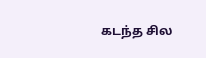கடந்த சில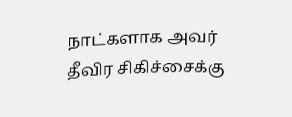நாட்களாக அவர் தீவிர சிகிச்சைக்கு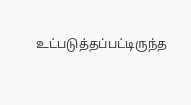உட்படுத்தப்பட்டிருந்த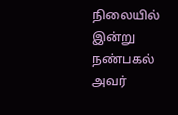நிலையில் இன்று நண்பகல் அவர்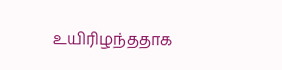உயிரிழந்ததாக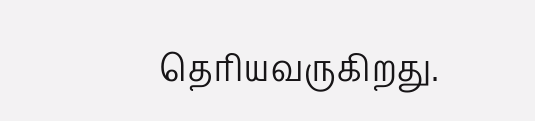தெரியவருகிறது.